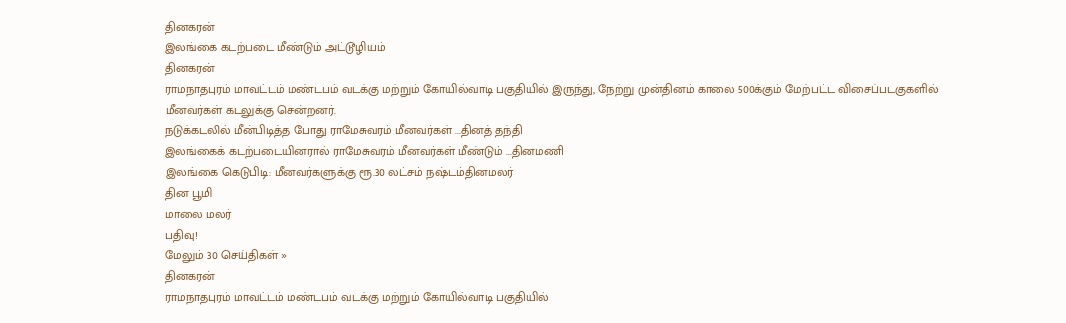தினகரன்
இலங்கை கடற்படை மீண்டும் அட்டூழியம்
தினகரன்
ராமநாதபுரம் மாவட்டம் மண்டபம் வடக்கு மற்றும் கோயில்வாடி பகுதியில் இருந்து, நேற்று முன்தினம் காலை 500க்கும் மேற்பட்ட விசைப்படகுகளில் மீனவர்கள் கடலுக்கு சென்றனர்.
நடுக்கடலில் மீன்பிடித்த போது ராமேசுவரம் மீனவர்கள் ...தினத் தந்தி
இலங்கைக் கடற்படையினரால் ராமேசுவரம் மீனவர்கள் மீண்டும் ...தினமணி
இலங்கை கெடுபிடி: மீனவர்களுக்கு ரூ.30 லட்சம் நஷ்டம்தினமலர்
தின பூமி
மாலை மலர்
பதிவு!
மேலும் 30 செய்திகள் »
தினகரன்
ராமநாதபுரம் மாவட்டம் மண்டபம் வடக்கு மற்றும் கோயில்வாடி பகுதியில்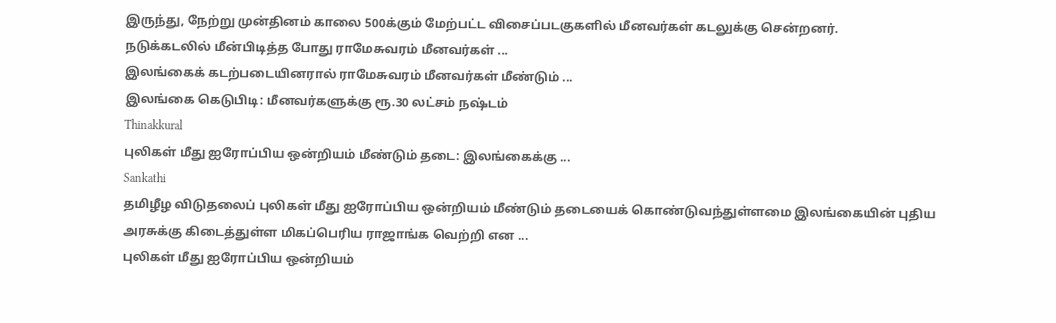இருந்து, நேற்று முன்தினம் காலை 500க்கும் மேற்பட்ட விசைப்படகுகளில் மீனவர்கள் கடலுக்கு சென்றனர்.
நடுக்கடலில் மீன்பிடித்த போது ராமேசுவரம் மீனவர்கள் ...
இலங்கைக் கடற்படையினரால் ராமேசுவரம் மீனவர்கள் மீண்டும் ...
இலங்கை கெடுபிடி: மீனவர்களுக்கு ரூ.30 லட்சம் நஷ்டம்
Thinakkural
புலிகள் மீது ஐரோப்பிய ஒன்றியம் மீண்டும் தடை: இலங்கைக்கு ...
Sankathi
தமிழீழ விடுதலைப் புலிகள் மீது ஐரோப்பிய ஒன்றியம் மீண்டும் தடையைக் கொண்டுவந்துள்ளமை இலங்கையின் புதிய அரசுக்கு கிடைத்துள்ள மிகப்பெரிய ராஜாங்க வெற்றி என ...
புலிகள் மீது ஐரோப்பிய ஒன்றியம்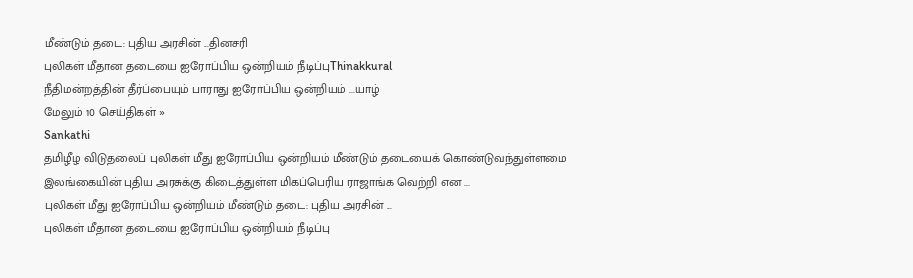மீண்டும் தடை: புதிய அரசின் ...தினசரி
புலிகள் மீதான தடையை ஐரோப்பிய ஒன்றியம் நீடிப்புThinakkural
நீதிமன்றத்தின் தீர்ப்பையும் பாராது ஐரோப்பிய ஒன்றியம் ...யாழ்
மேலும் 10 செய்திகள் »
Sankathi
தமிழீழ விடுதலைப் புலிகள் மீது ஐரோப்பிய ஒன்றியம் மீண்டும் தடையைக் கொண்டுவந்துள்ளமை இலங்கையின் புதிய அரசுக்கு கிடைத்துள்ள மிகப்பெரிய ராஜாங்க வெற்றி என ...
புலிகள் மீது ஐரோப்பிய ஒன்றியம் மீண்டும் தடை: புதிய அரசின் ...
புலிகள் மீதான தடையை ஐரோப்பிய ஒன்றியம் நீடிப்பு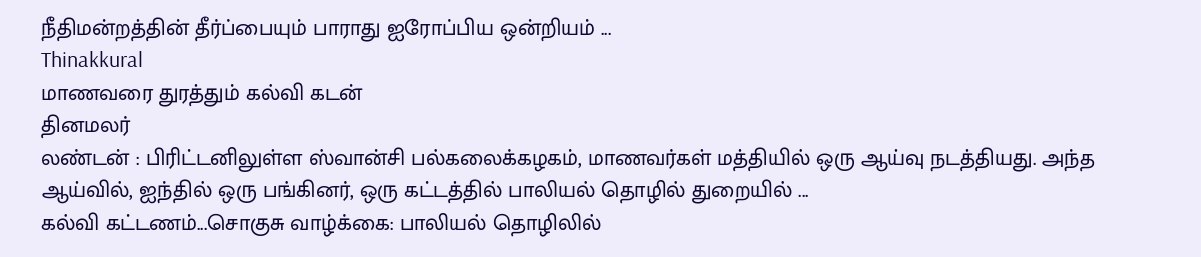நீதிமன்றத்தின் தீர்ப்பையும் பாராது ஐரோப்பிய ஒன்றியம் ...
Thinakkural
மாணவரை துரத்தும் கல்வி கடன்
தினமலர்
லண்டன் : பிரிட்டனிலுள்ள ஸ்வான்சி பல்கலைக்கழகம், மாணவர்கள் மத்தியில் ஒரு ஆய்வு நடத்தியது. அந்த ஆய்வில், ஐந்தில் ஒரு பங்கினர், ஒரு கட்டத்தில் பாலியல் தொழில் துறையில் ...
கல்வி கட்டணம்...சொகுசு வாழ்க்கை: பாலியல் தொழிலில்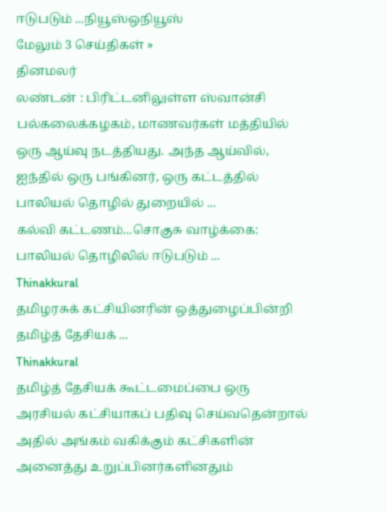ஈடுபடும் ...நியூஸ்ஒநியூஸ்
மேலும் 3 செய்திகள் »
தினமலர்
லண்டன் : பிரிட்டனிலுள்ள ஸ்வான்சி பல்கலைக்கழகம், மாணவர்கள் மத்தியில் ஒரு ஆய்வு நடத்தியது. அந்த ஆய்வில், ஐந்தில் ஒரு பங்கினர், ஒரு கட்டத்தில் பாலியல் தொழில் துறையில் ...
கல்வி கட்டணம்...சொகுசு வாழ்க்கை: பாலியல் தொழிலில் ஈடுபடும் ...
Thinakkural
தமிழரசுக் கட்சியினரின் ஒத்துழைப்பின்றி தமிழ்த் தேசியக் ...
Thinakkural
தமிழ்த் தேசியக் கூட்டமைப்பை ஒரு அரசியல் கட்சியாகப் பதிவு செய்வதென்றால் அதில் அங்கம் வகிக்கும் கட்சிகளின் அனைத்து உறுப்பினர்களினதும்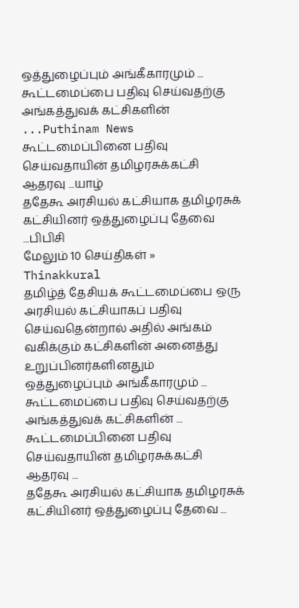ஒத்துழைப்பும் அங்கீகாரமும் ...
கூட்டமைப்பை பதிவு செய்வதற்கு அங்கத்துவக் கட்சிகளின் ...Puthinam News
கூட்டமைப்பினை பதிவு செய்வதாயின் தமிழரசுக்கட்சி ஆதரவு ...யாழ்
ததேகூ அரசியல் கட்சியாக தமிழரசுக் கட்சியினர் ஒத்துழைப்பு தேவை ...பிபிசி
மேலும் 10 செய்திகள் »
Thinakkural
தமிழ்த் தேசியக் கூட்டமைப்பை ஒரு அரசியல் கட்சியாகப் பதிவு செய்வதென்றால் அதில் அங்கம் வகிக்கும் கட்சிகளின் அனைத்து உறுப்பினர்களினதும் ஒத்துழைப்பும் அங்கீகாரமும் ...
கூட்டமைப்பை பதிவு செய்வதற்கு அங்கத்துவக் கட்சிகளின் ...
கூட்டமைப்பினை பதிவு செய்வதாயின் தமிழரசுக்கட்சி ஆதரவு ...
ததேகூ அரசியல் கட்சியாக தமிழரசுக் கட்சியினர் ஒத்துழைப்பு தேவை ...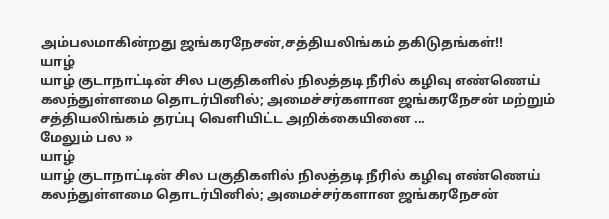அம்பலமாகின்றது ஜங்கரநேசன்,சத்தியலிங்கம் தகிடுதங்கள்!!
யாழ்
யாழ் குடாநாட்டின் சில பகுதிகளில் நிலத்தடி நீரில் கழிவு எண்ணெய் கலந்துள்ளமை தொடர்பினில்; அமைச்சர்களான ஜங்கரநேசன் மற்றும் சத்தியலிங்கம் தரப்பு வெளியிட்ட அறிக்கையினை ...
மேலும் பல »
யாழ்
யாழ் குடாநாட்டின் சில பகுதிகளில் நிலத்தடி நீரில் கழிவு எண்ணெய் கலந்துள்ளமை தொடர்பினில்; அமைச்சர்களான ஜங்கரநேசன்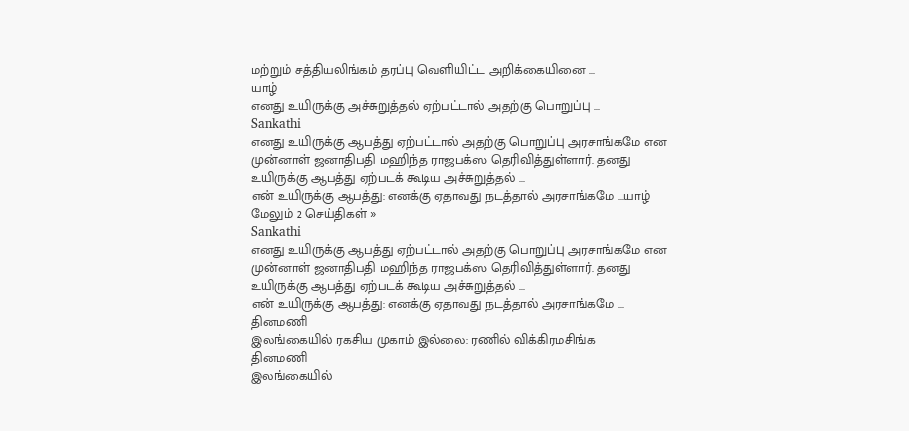மற்றும் சத்தியலிங்கம் தரப்பு வெளியிட்ட அறிக்கையினை ...
யாழ்
எனது உயிருக்கு அச்சுறுத்தல் ஏற்பட்டால் அதற்கு பொறுப்பு ...
Sankathi
எனது உயிருக்கு ஆபத்து ஏற்பட்டால் அதற்கு பொறுப்பு அரசாங்கமே என முன்னாள் ஜனாதிபதி மஹிந்த ராஜபக்ஸ தெரிவித்துள்ளார். தனது உயிருக்கு ஆபத்து ஏற்படக் கூடிய அச்சுறுத்தல் ...
என் உயிருக்கு ஆபத்து: எனக்கு ஏதாவது நடத்தால் அரசாங்கமே ...யாழ்
மேலும் 2 செய்திகள் »
Sankathi
எனது உயிருக்கு ஆபத்து ஏற்பட்டால் அதற்கு பொறுப்பு அரசாங்கமே என முன்னாள் ஜனாதிபதி மஹிந்த ராஜபக்ஸ தெரிவித்துள்ளார். தனது உயிருக்கு ஆபத்து ஏற்படக் கூடிய அச்சுறுத்தல் ...
என் உயிருக்கு ஆபத்து: எனக்கு ஏதாவது நடத்தால் அரசாங்கமே ...
தினமணி
இலங்கையில் ரகசிய முகாம் இல்லை: ரணில் விக்கிரமசிங்க
தினமணி
இலங்கையில்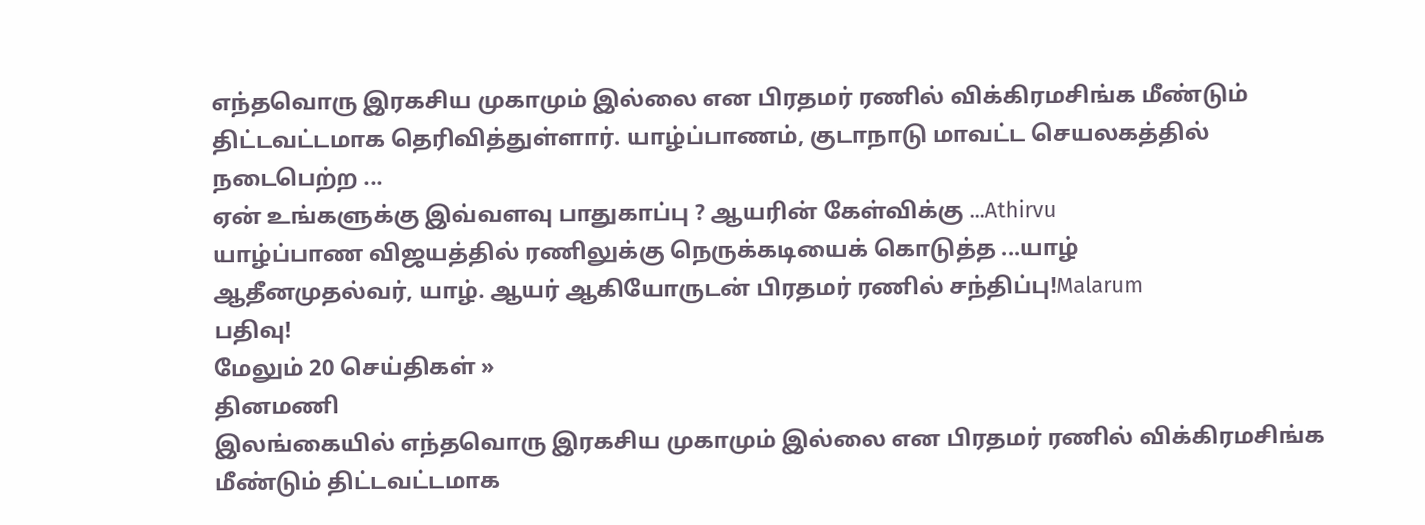எந்தவொரு இரகசிய முகாமும் இல்லை என பிரதமர் ரணில் விக்கிரமசிங்க மீண்டும் திட்டவட்டமாக தெரிவித்துள்ளார். யாழ்ப்பாணம், குடாநாடு மாவட்ட செயலகத்தில் நடைபெற்ற ...
ஏன் உங்களுக்கு இவ்வளவு பாதுகாப்பு ? ஆயரின் கேள்விக்கு ...Athirvu
யாழ்ப்பாண விஜயத்தில் ரணிலுக்கு நெருக்கடியைக் கொடுத்த ...யாழ்
ஆதீனமுதல்வர், யாழ். ஆயர் ஆகியோருடன் பிரதமர் ரணில் சந்திப்பு!Malarum
பதிவு!
மேலும் 20 செய்திகள் »
தினமணி
இலங்கையில் எந்தவொரு இரகசிய முகாமும் இல்லை என பிரதமர் ரணில் விக்கிரமசிங்க மீண்டும் திட்டவட்டமாக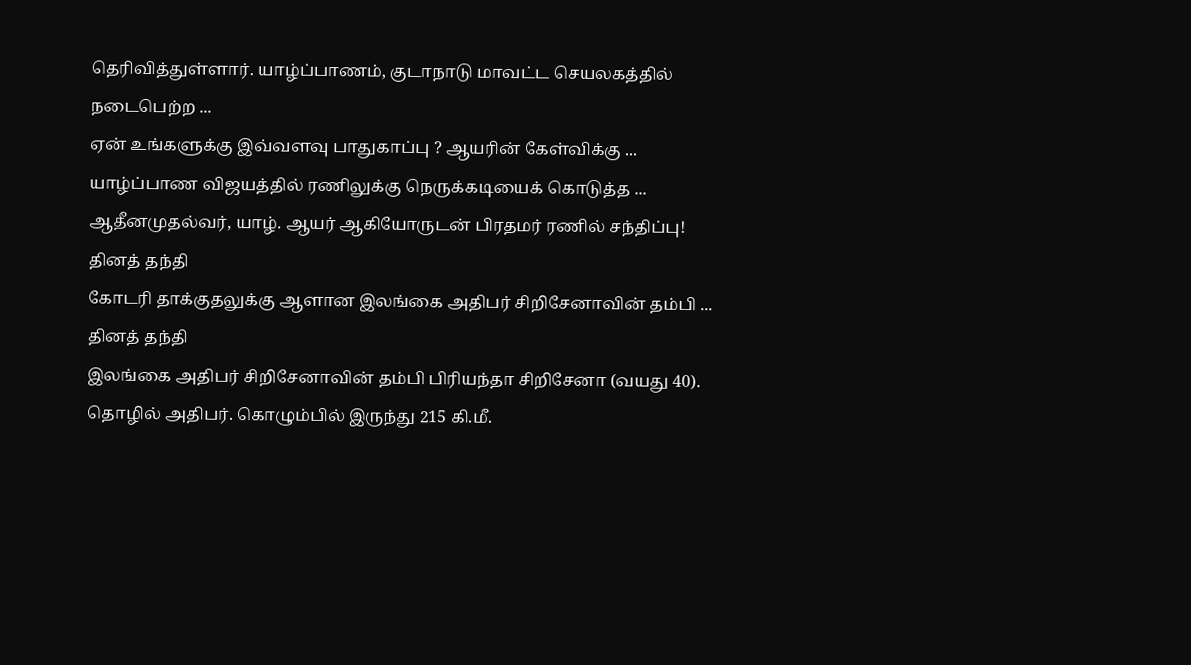தெரிவித்துள்ளார். யாழ்ப்பாணம், குடாநாடு மாவட்ட செயலகத்தில் நடைபெற்ற ...
ஏன் உங்களுக்கு இவ்வளவு பாதுகாப்பு ? ஆயரின் கேள்விக்கு ...
யாழ்ப்பாண விஜயத்தில் ரணிலுக்கு நெருக்கடியைக் கொடுத்த ...
ஆதீனமுதல்வர், யாழ். ஆயர் ஆகியோருடன் பிரதமர் ரணில் சந்திப்பு!
தினத் தந்தி
கோடரி தாக்குதலுக்கு ஆளான இலங்கை அதிபர் சிறிசேனாவின் தம்பி ...
தினத் தந்தி
இலங்கை அதிபர் சிறிசேனாவின் தம்பி பிரியந்தா சிறிசேனா (வயது 40). தொழில் அதிபர். கொழும்பில் இருந்து 215 கி.மீ.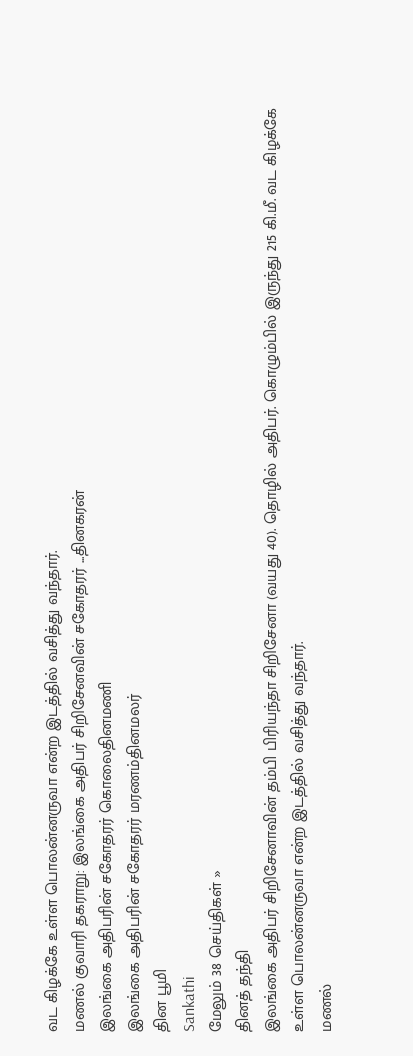வட கிழக்கே உள்ள பொலன்னருவா என்ற இடத்தில் வசித்து வந்தார்.
மணல் குவாரி தகராறு: இலங்கை அதிபர் சிறிசேனவின் சகோதரர் ...தினகரன்
இலங்கை அதிபரின் சகோதரர் கொலைதினமணி
இலங்கை அதிபரின் சகோதரர் மரணம்தினமலர்
தின பூமி
Sankathi
மேலும் 38 செய்திகள் »
தினத் தந்தி
இலங்கை அதிபர் சிறிசேனாவின் தம்பி பிரியந்தா சிறிசேனா (வயது 40). தொழில் அதிபர். கொழும்பில் இருந்து 215 கி.மீ. வட கிழக்கே உள்ள பொலன்னருவா என்ற இடத்தில் வசித்து வந்தார்.
மணல்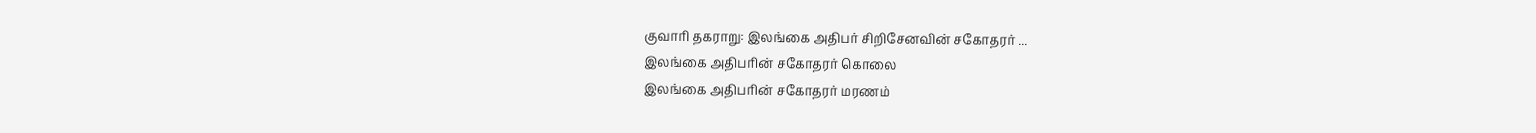குவாரி தகராறு: இலங்கை அதிபர் சிறிசேனவின் சகோதரர் ...
இலங்கை அதிபரின் சகோதரர் கொலை
இலங்கை அதிபரின் சகோதரர் மரணம்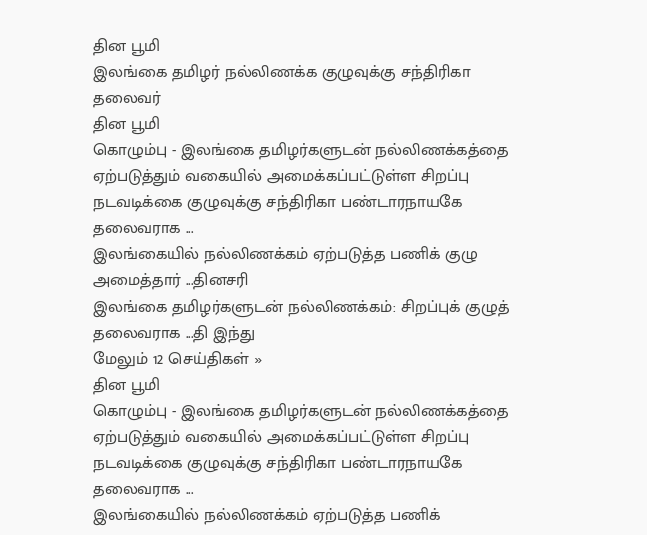தின பூமி
இலங்கை தமிழர் நல்லிணக்க குழுவுக்கு சந்திரிகா தலைவர்
தின பூமி
கொழும்பு - இலங்கை தமிழர்களுடன் நல்லிணக்கத்தை ஏற்படுத்தும் வகையில் அமைக்கப்பட்டுள்ள சிறப்பு நடவடிக்கை குழுவுக்கு சந்திரிகா பண்டாரநாயகே தலைவராக ...
இலங்கையில் நல்லிணக்கம் ஏற்படுத்த பணிக் குழு அமைத்தார் ...தினசரி
இலங்கை தமிழர்களுடன் நல்லிணக்கம்: சிறப்புக் குழுத் தலைவராக ...தி இந்து
மேலும் 12 செய்திகள் »
தின பூமி
கொழும்பு - இலங்கை தமிழர்களுடன் நல்லிணக்கத்தை ஏற்படுத்தும் வகையில் அமைக்கப்பட்டுள்ள சிறப்பு நடவடிக்கை குழுவுக்கு சந்திரிகா பண்டாரநாயகே தலைவராக ...
இலங்கையில் நல்லிணக்கம் ஏற்படுத்த பணிக்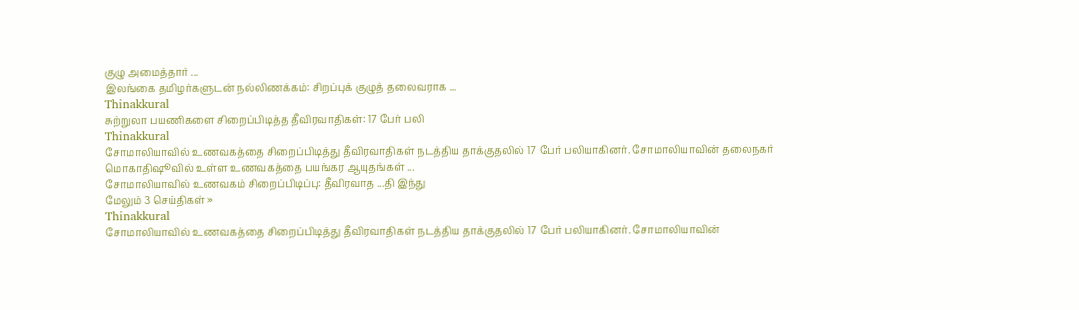குழு அமைத்தார் ...
இலங்கை தமிழர்களுடன் நல்லிணக்கம்: சிறப்புக் குழுத் தலைவராக ...
Thinakkural
சுற்றுலா பயணிகளை சிறைப்பிடித்த தீவிரவாதிகள்: 17 பேர் பலி
Thinakkural
சோமாலியாவில் உணவகத்தை சிறைப்பிடித்து தீவிரவாதிகள் நடத்திய தாக்குதலில் 17 பேர் பலியாகினர். சோமாலியாவின் தலைநகர் மொகாதிஷூவில் உள்ள உணவகத்தை பயங்கர ஆயுதங்கள் ...
சோமாலியாவில் உணவகம் சிறைப்பிடிப்பு: தீவிரவாத ...தி இந்து
மேலும் 3 செய்திகள் »
Thinakkural
சோமாலியாவில் உணவகத்தை சிறைப்பிடித்து தீவிரவாதிகள் நடத்திய தாக்குதலில் 17 பேர் பலியாகினர். சோமாலியாவின்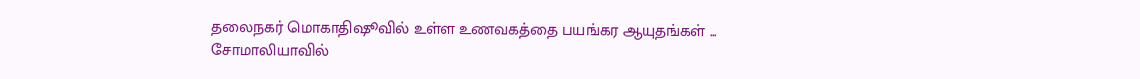தலைநகர் மொகாதிஷூவில் உள்ள உணவகத்தை பயங்கர ஆயுதங்கள் ...
சோமாலியாவில்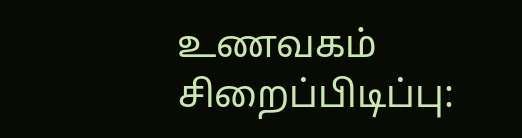உணவகம் சிறைப்பிடிப்பு: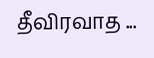தீவிரவாத ...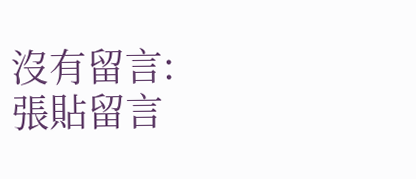沒有留言:
張貼留言